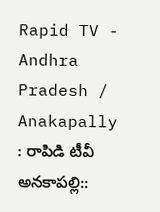Rapid TV - Andhra Pradesh / Anakapally : రాపిడి టీవీ అనకాపల్లి::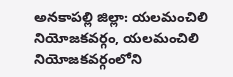అనకాపల్లి జిల్లా: యలమంచిలి నియోజకవర్గం, యలమంచిలి నియోజకవర్గంలోని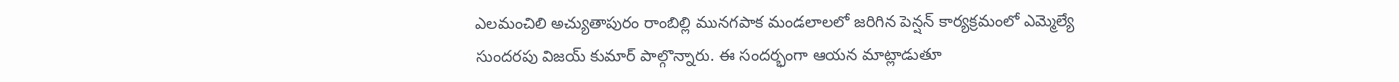ఎలమంచిలి అచ్యుతాపురం రాంబిల్లి మునగపాక మండలాలలో జరిగిన పెన్షన్ కార్యక్రమంలో ఎమ్మెల్యే సుందరపు విజయ్ కుమార్ పాల్గొన్నారు. ఈ సందర్భంగా ఆయన మాట్లాడుతూ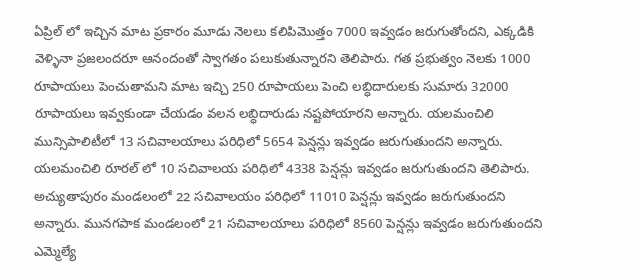ఏప్రిల్ లో ఇచ్చిన మాట ప్రకారం మూడు నెలలు కలిపిమొత్తం 7000 ఇవ్వడం జరుగుతోందని, ఎక్కడికి వెళ్ళినా ప్రజలందరూ ఆనందంతో స్వాగతం పలుకుతున్నారని తెలిపారు. గత ప్రభుత్వం నెలకు 1000 రూపాయలు పెంచుతామని మాట ఇచ్చి 250 రూపాయలు పెంచి లబ్ధిదారులకు సుమారు 32000 రూపాయలు ఇవ్వకుండా చేయడం వలన లబ్ధిదారుడు నష్టపోయారని అన్నారు. యలమంచిలి మున్సిపాలిటీలో 13 సచివాలయాలు పరిధిలో 5654 పెన్షన్లు ఇవ్వడం జరుగుతుందని అన్నారు. యలమంచిలి రూరల్ లో 10 సచివాలయ పరిధిలో 4338 పెన్షన్లు ఇవ్వడం జరుగుతుందని తెలిపారు. అచ్యుతాపురం మండలంలో 22 సచివాలయం పరిధిలో 11010 పెన్షన్లు ఇవ్వడం జరుగుతుందని అన్నారు. మునగపాక మండలంలో 21 సచివాలయాలు పరిధిలో 8560 పెన్షన్లు ఇవ్వడం జరుగుతుందని ఎమ్మెల్యే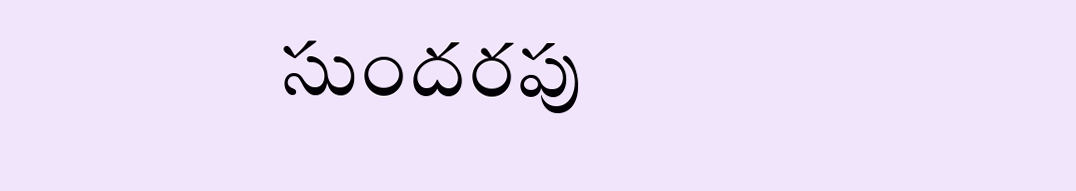సుందరపు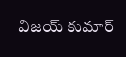విజయ్ కుమార్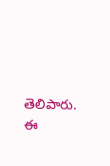తెలిపారు. ఈ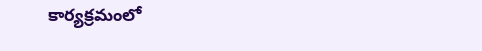కార్యక్రమంలో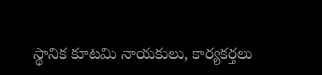స్థానిక కూటమి నాయకులు, కార్యకర్తలు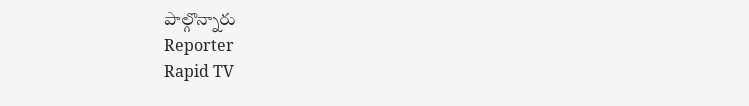పాల్గొన్నారు
Reporter
Rapid TV